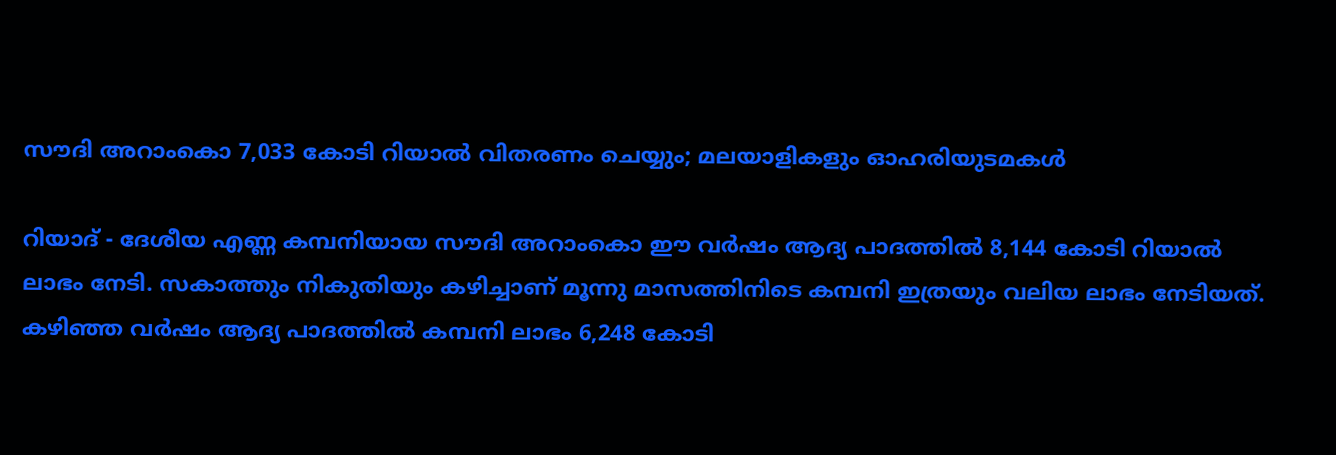സൗദി അറാംകൊ 7,033 കോടി റിയാല്‍ വിതരണം ചെയ്യും; മലയാളികളും ഓഹരിയുടമകള്‍

റിയാദ് - ദേശീയ എണ്ണ കമ്പനിയായ സൗദി അറാംകൊ ഈ വര്‍ഷം ആദ്യ പാദത്തില്‍ 8,144 കോടി റിയാല്‍ ലാഭം നേടി. സകാത്തും നികുതിയും കഴിച്ചാണ് മൂന്നു മാസത്തിനിടെ കമ്പനി ഇത്രയും വലിയ ലാഭം നേടിയത്. കഴിഞ്ഞ വര്‍ഷം ആദ്യ പാദത്തില്‍ കമ്പനി ലാഭം 6,248 കോടി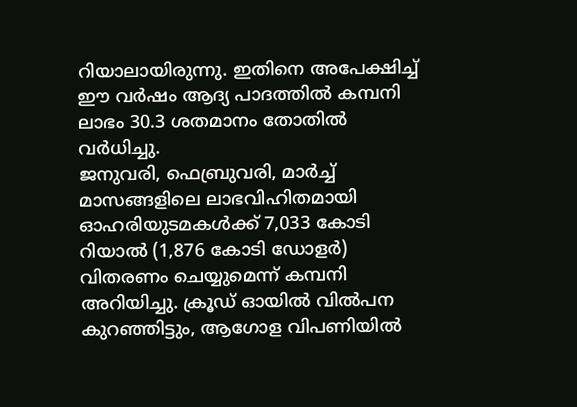റിയാലായിരുന്നു. ഇതിനെ അപേക്ഷിച്ച് ഈ വര്‍ഷം ആദ്യ പാദത്തില്‍ കമ്പനി ലാഭം 30.3 ശതമാനം തോതില്‍ വര്‍ധിച്ചു.
ജനുവരി, ഫെബ്രുവരി, മാര്‍ച്ച് മാസങ്ങളിലെ ലാഭവിഹിതമായി ഓഹരിയുടമകള്‍ക്ക് 7,033 കോടി റിയാല്‍ (1,876 കോടി ഡോളര്‍) വിതരണം ചെയ്യുമെന്ന് കമ്പനി അറിയിച്ചു. ക്രൂഡ് ഓയില്‍ വില്‍പന കുറഞ്ഞിട്ടും, ആഗോള വിപണിയില്‍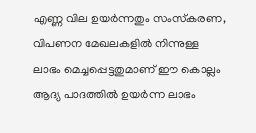എണ്ണ വില ഉയര്‍ന്നതും സംസ്‌കരണ, വിപണന മേഖലകളില്‍ നിന്നുള്ള ലാഭം മെച്ചപ്പെട്ടതുമാണ് ഈ കൊല്ലം ആദ്യ പാദത്തില്‍ ഉയര്‍ന്ന ലാഭം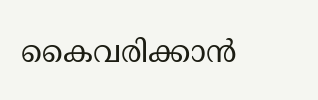കൈവരിക്കാന്‍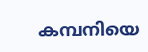കമ്പനിയെ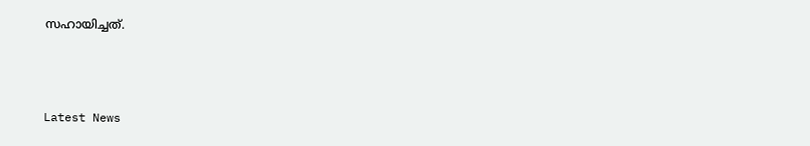സഹായിച്ചത്.



Latest News